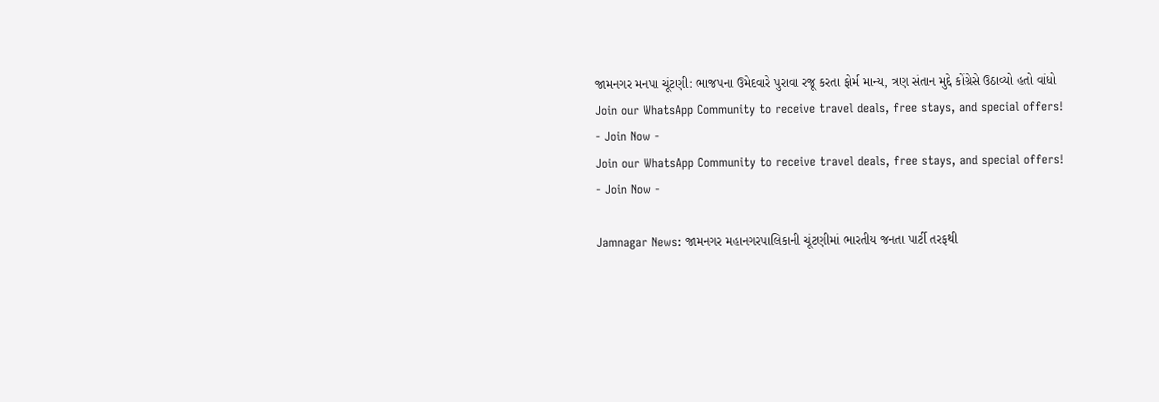જામનગર મનપા ચૂંટણી: ભાજપના ઉમેદવારે પુરાવા રજૂ કરતા ફોર્મ માન્ય, ત્રણ સંતાન મુદ્દે કોંગ્રેસે ઉઠાવ્યો હતો વાંધો
Join our WhatsApp Community to receive travel deals, free stays, and special offers!
- Join Now -
Join our WhatsApp Community to receive travel deals, free stays, and special offers!
- Join Now -

Jamnagar News: જામનગર મહાનગરપાલિકાની ચૂંટણીમાં ભારતીય જનતા પાર્ટી તરફથી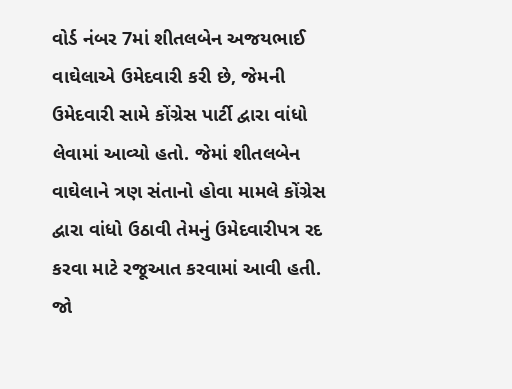વોર્ડ નંબર 7માં શીતલબેન અજયભાઈ વાઘેલાએ ઉમેદવારી કરી છે, જેમની ઉમેદવારી સામે કોંગ્રેસ પાર્ટી દ્વારા વાંધો લેવામાં આવ્યો હતો. જેમાં શીતલબેન વાઘેલાને ત્રણ સંતાનો હોવા મામલે કોંગ્રેસ દ્વારા વાંધો ઉઠાવી તેમનું ઉમેદવારીપત્ર રદ કરવા માટે રજૂઆત કરવામાં આવી હતી. જો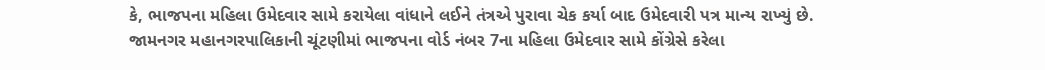કે, ભાજપના મહિલા ઉમેદવાર સામે કરાયેલા વાંધાને લઈને તંત્રએ પુરાવા ચેક કર્યા બાદ ઉમેદવારી પત્ર માન્ય રાખ્યું છે.
જામનગર મહાનગરપાલિકાની ચૂંટણીમાં ભાજપના વોર્ડ નંબર 7ના મહિલા ઉમેદવાર સામે કોંગ્રેસે કરેલા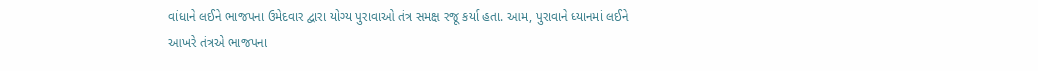વાંધાને લઈને ભાજપના ઉમેદવાર દ્વારા યોગ્ય પુરાવાઓ તંત્ર સમક્ષ રજૂ કર્યા હતા. આમ, પુરાવાને ધ્યાનમાં લઈને આખરે તંત્રએ ભાજપના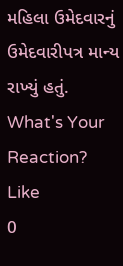મહિલા ઉમેદવારનું ઉમેદવારીપત્ર માન્ય રાખ્યું હતું.
What's Your Reaction?
Like
0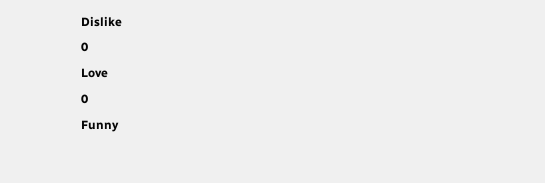Dislike
0
Love
0
Funny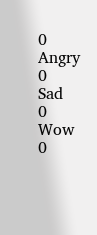0
Angry
0
Sad
0
Wow
0